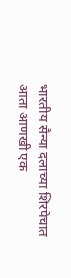भारतीय सैन्या दलाच्या शिरपेचात आता आणखी एक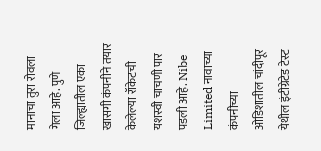मानाचा तुरा रोवला गेला आहे. पुणे जिल्ह्यातील एका खासगी कंपनीने तयार केलेल्या रॉकेटची यशस्वी चाचणी पार पडली आहे. Nibe Limited नावाच्या कंपनीच्या ओडिशातील चांदीपूर येथील इंटीग्रेटेड टेस्ट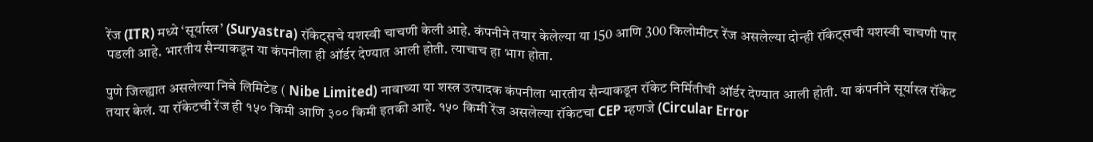रेंज (ITR) मध्ये ‘सूर्यास्त्र’ (Suryastra) रॉकेट्सचे यशस्वी चाचणी केली आहे. कंपनीने तयार केलेल्या या 150 आणि 300 किलोमीटर रेंज असलेल्या दोन्ही रॉकेट्सची यशस्वी चाचणी पार पडली आहे. भारतीय सैन्याकडून या कंपनीला ही ऑर्डर देण्यात आली होती. त्याचाच हा भाग होता.

पुणे जिल्ह्यात असलेल्या निबे लिमिटेड ( Nibe Limited) नावाच्या या शस्त्र उत्पादक कंपनीला भारतीय सैन्याकडून रॉकेट निर्मितीची ऑर्डर देण्यात आली होती. या कंपनीने सूर्यास्त्र रॉकेट तयार केलं. या रॉकेटची रेंज ही १५० किमी आणि ३०० किमी इतकी आहे. १५० किमी रेंज असलेल्या रॉकेटचा CEP म्हणजे (Circular Error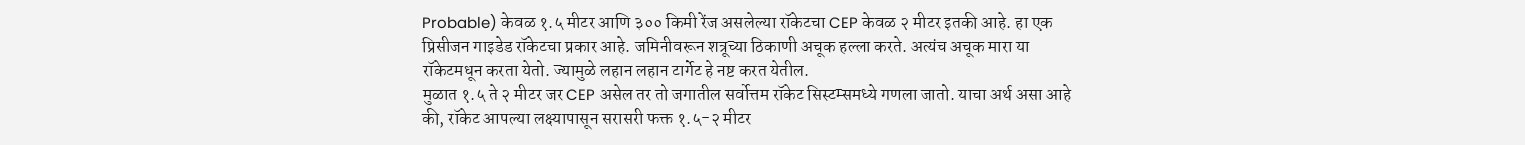Probable) केवळ १.५ मीटर आणि ३०० किमी रेंज असलेल्या रॉकेटचा CEP केवळ २ मीटर इतकी आहे. हा एक प्रिसीजन गाइडेड रॉकेटचा प्रकार आहे. जमिनीवरून शत्रूच्या ठिकाणी अचूक हल्ला करते. अत्यंच अचूक मारा या रॉकेटमधून करता येतो. ज्यामुळे लहान लहान टार्गेट हे नष्ट करत येतील.
मुळात १.५ ते २ मीटर जर CEP असेल तर तो जगातील सर्वोत्तम रॉकेट सिस्टम्समध्ये गणला जातो. याचा अर्थ असा आहे की, रॉकेट आपल्या लक्ष्यापासून सरासरी फक्त १.५-२ मीटर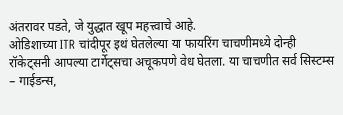अंतरावर पडते, जे युद्धात खूप महत्त्वाचे आहे.
ओडिशाच्या ITR चांदीपूर इथं घेतलेल्या या फायरिंग चाचणीमध्ये दोन्ही रॉकेट्सनी आपल्या टार्गेट्सचा अचूकपणे वेध घेतला. या चाचणीत सर्व सिस्टम्स – गाईडन्स,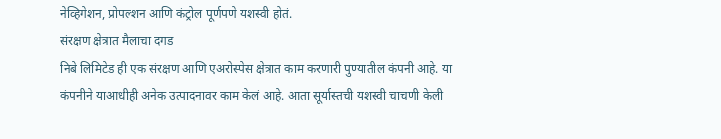नेव्हिगेशन, प्रोपल्शन आणि कंट्रोल पूर्णपणे यशस्वी होतं.
संरक्षण क्षेत्रात मैलाचा दगड
निबे लिमिटेड ही एक संरक्षण आणि एअरोस्पेस क्षेत्रात काम करणारी पुण्यातील कंपनी आहे. या कंपनीने याआधीही अनेक उत्पादनावर काम केलं आहे. आता सूर्यास्तची यशस्वी चाचणी केली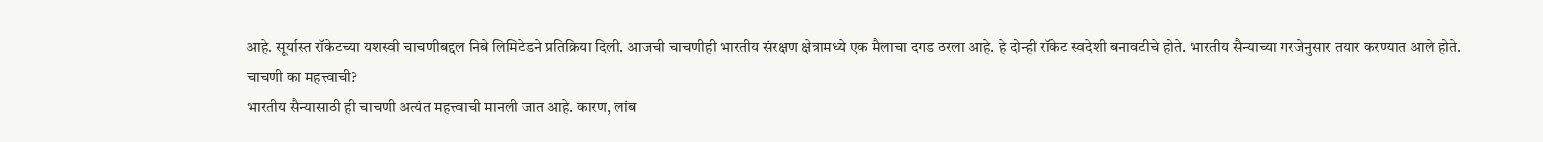आहे. सूर्यास्त रॉकेटच्या यशस्वी चाचणीबद्दल निबे लिमिटेडने प्रतिक्रिया दिली. आजची चाचणीही भारतीय संरक्षण क्षेत्रामध्ये एक मैलाचा दगड ठरला आहे. हे दोन्ही रॉकेट स्वदेशी बनावटीचे होते. भारतीय सैन्याच्या गरजेनुसार तयार करण्यात आले होते.
चाचणी का महत्त्वाची?
भारतीय सैन्यासाठी ही चाचणी अत्यंत महत्त्वाची मानली जात आहे. कारण, लांब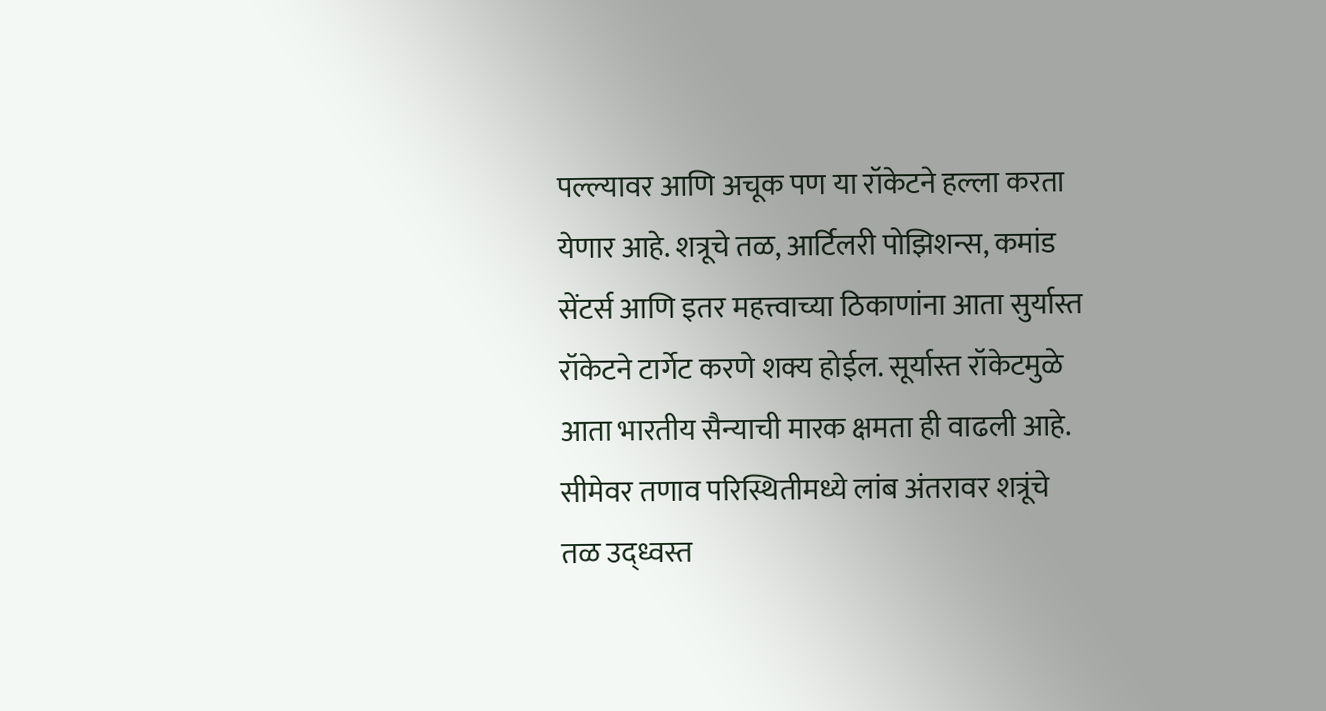पल्ल्यावर आणि अचूक पण या रॉकेटने हल्ला करता येणार आहे. शत्रूचे तळ, आर्टिलरी पोझिशन्स, कमांड सेंटर्स आणि इतर महत्त्वाच्या ठिकाणांना आता सुर्यास्त रॉकेटने टार्गेट करणे शक्य होईल. सूर्यास्त रॉकेटमुळे आता भारतीय सैन्याची मारक क्षमता ही वाढली आहे. सीमेवर तणाव परिस्थितीमध्ये लांब अंतरावर शत्रूंचे तळ उद्ध्वस्त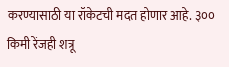करण्यासाठी या रॉकेटची मदत होणार आहे. ३०० किमी रेंजही शत्रू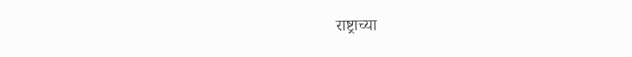राष्ट्राच्या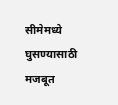सीमेमध्ये घुसण्यासाठी मजबूत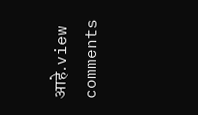आहे.view comments